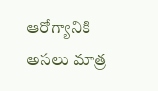ఆరోగ్యానికి అసలు మాత్ర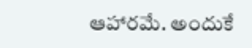ఆహారమే. అందుకే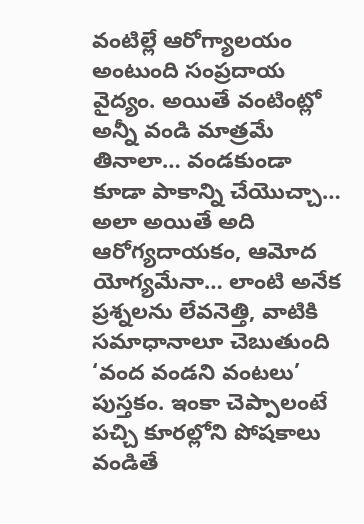వంటిల్లే ఆరోగ్యాలయం అంటుంది సంప్రదాయ వైద్యం. అయితే వంటింట్లో అన్నీ వండి మాత్రమే తినాలా… వండకుండా కూడా పాకాన్ని చేయొచ్చా… అలా అయితే అది ఆరోగ్యదాయకం, ఆమోద యోగ్యమేనా… లాంటి అనేక ప్రశ్నలను లేవనెత్తి, వాటికి సమాధానాలూ చెబుతుంది ‘వంద వండని వంటలు’ పుస్తకం. ఇంకా చెప్పాలంటే పచ్చి కూరల్లోని పోషకాలు వండితే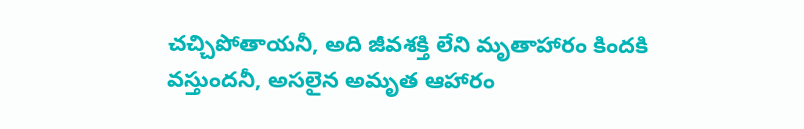చచ్చిపోతాయనీ, అది జీవశక్తి లేని మృతాహారం కిందకి వస్తుందనీ, అసలైన అమృత ఆహారం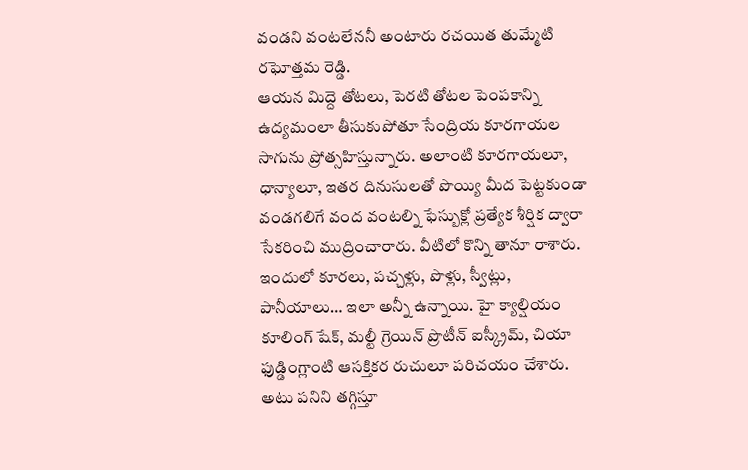వండని వంటలేననీ అంటారు రచయిత తుమ్మేటి రఘోత్తమ రెడ్డి.
ఆయన మిద్దె తోటలు, పెరటి తోటల పెంపకాన్ని ఉద్యమంలా తీసుకుపోతూ సేంద్రియ కూరగాయల సాగును ప్రోత్సహిస్తున్నారు. అలాంటి కూరగాయలూ, ధాన్యాలూ, ఇతర దినుసులతో పొయ్యి మీద పెట్టకుండా వండగలిగే వంద వంటల్ని ఫేస్బుక్లో ప్రత్యేక శీర్షిక ద్వారా సేకరించి ముద్రించారారు. వీటిలో కొన్ని తానూ రాశారు. ఇందులో కూరలు, పచ్చళ్లు, పొళ్లు, స్వీట్లు, పానీయాలు… ఇలా అన్నీ ఉన్నాయి. హై క్యాల్షియం కూలింగ్ షేక్, మల్టీ గ్రెయిన్ ప్రొటీన్ ఐస్క్రీమ్, చియా ఫుడ్డింగ్లాంటి ఆసక్తికర రుచులూ పరిచయం చేశారు. అటు పనిని తగ్గిస్తూ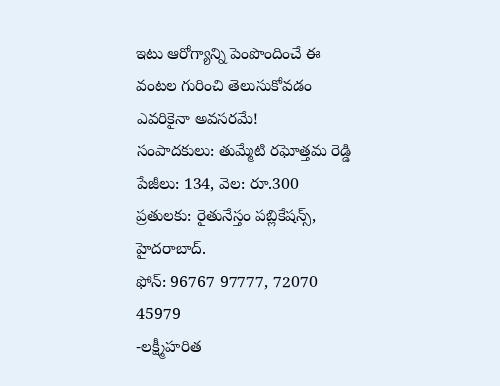ఇటు ఆరోగ్యాన్ని పెంపొందించే ఈ వంటల గురించి తెలుసుకోవడం ఎవరికైనా అవసరమే!
సంపాదకులు: తుమ్మేటి రఘోత్తమ రెడ్డి
పేజీలు: 134, వెల: రూ.300
ప్రతులకు: రైతునేస్తం పబ్లికేషన్స్, హైదరాబాద్.
ఫోన్: 96767 97777, 72070 45979
-లక్ష్మీహరిత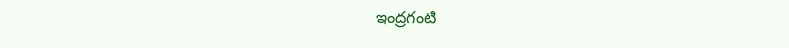ఇంద్రగంటి